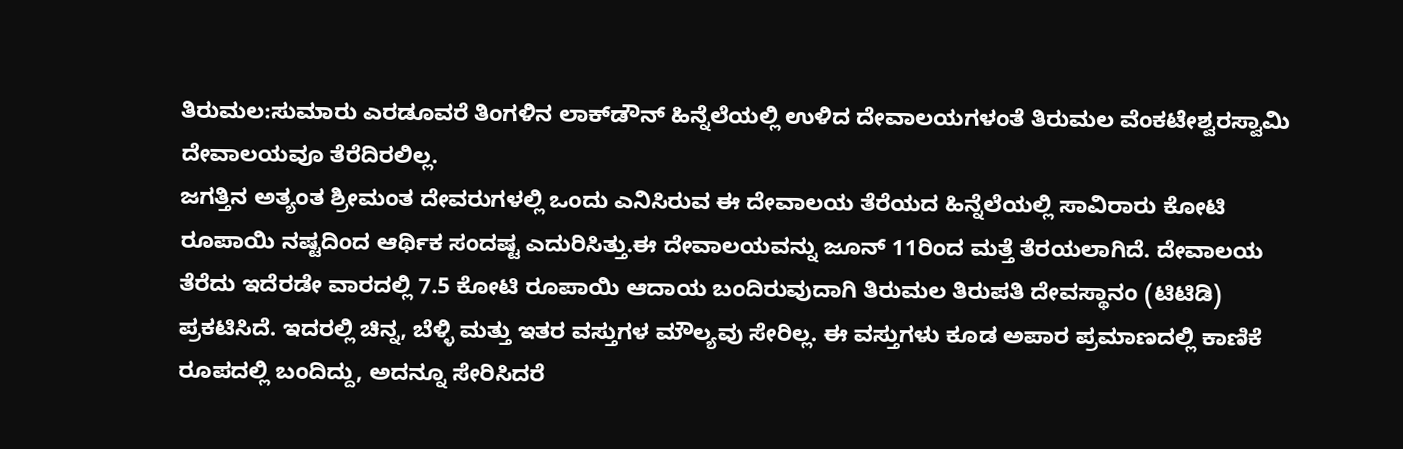ತಿರುಮಲ:ಸುಮಾರು ಎರಡೂವರೆ ತಿಂಗಳಿನ ಲಾಕ್‌ಡೌನ್‌ ಹಿನ್ನೆಲೆಯಲ್ಲಿ ಉಳಿದ ದೇವಾಲಯಗಳಂತೆ ತಿರುಮಲ ವೆಂಕಟೇಶ್ವರಸ್ವಾಮಿ ದೇವಾಲಯವೂ ತೆರೆದಿರಲಿಲ್ಲ.
ಜಗತ್ತಿನ ಅತ್ಯಂತ ಶ್ರೀಮಂತ ದೇವರುಗಳಲ್ಲಿ ಒಂದು ಎನಿಸಿರುವ ಈ ದೇವಾಲಯ ತೆರೆಯದ ಹಿನ್ನೆಲೆಯಲ್ಲಿ ಸಾವಿರಾರು ಕೋಟಿ ರೂಪಾಯಿ ನಷ್ಟದಿಂದ ಆರ್ಥಿಕ ಸಂದಷ್ಟ ಎದುರಿಸಿತ್ತು.ಈ ದೇವಾಲಯವನ್ನು ಜೂನ್‌ 11ರಿಂದ ಮತ್ತೆ ತೆರಯಲಾಗಿದೆ. ದೇವಾಲಯ ತೆರೆದು ಇದೆರಡೇ ವಾರದಲ್ಲಿ 7.5 ಕೋಟಿ ರೂಪಾಯಿ ಆದಾಯ ಬಂದಿರುವುದಾಗಿ ತಿರುಮಲ ತಿರುಪತಿ ದೇವಸ್ಥಾನಂ (ಟಿಟಿಡಿ) ಪ್ರಕಟಿಸಿದೆ. ಇದರಲ್ಲಿ ಚಿನ್ನ, ಬೆಳ್ಳಿ ಮತ್ತು ಇತರ ವಸ್ತುಗಳ ಮೌಲ್ಯವು ಸೇರಿಲ್ಲ. ಈ ವಸ್ತುಗಳು ಕೂಡ ಅಪಾರ ಪ್ರಮಾಣದಲ್ಲಿ ಕಾಣಿಕೆ ರೂಪದಲ್ಲಿ ಬಂದಿದ್ದು, ಅದನ್ನೂ ಸೇರಿಸಿದರೆ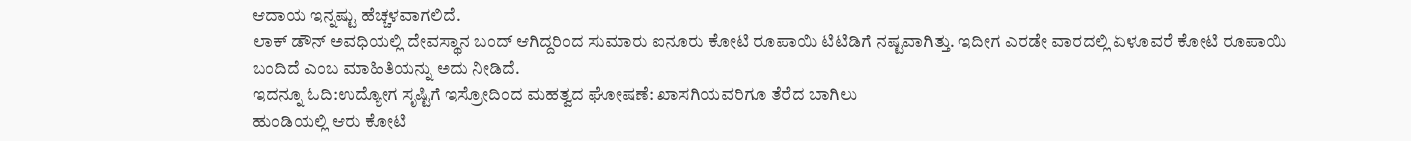ಆದಾಯ ಇನ್ನಷ್ಟು ಹೆಚ್ಚಳವಾಗಲಿದೆ.
ಲಾಕ್ ಡೌನ್ ಅವಧಿಯಲ್ಲಿ ದೇವಸ್ಥಾನ ಬಂದ್ ಆಗಿದ್ದರಿಂದ ಸುಮಾರು ಐನೂರು ಕೋಟಿ ರೂಪಾಯಿ ಟಿಟಿಡಿಗೆ ನಷ್ಟವಾಗಿತ್ತು. ಇದೀಗ ಎರಡೇ ವಾರದಲ್ಲಿ ಏಳೂವರೆ ಕೋಟಿ ರೂಪಾಯಿ ಬಂದಿದೆ ಎಂಬ ಮಾಹಿತಿಯನ್ನು ಅದು ನೀಡಿದೆ.
ಇದನ್ನೂ ಓದಿ:ಉದ್ಯೋಗ ಸೃಷ್ಟಿಗೆ ಇಸ್ರೋದಿಂದ ಮಹತ್ವದ ಘೋಷಣೆ: ಖಾಸಗಿಯವರಿಗೂ ತೆರೆದ ಬಾಗಿಲು
ಹುಂಡಿಯಲ್ಲಿ ಆರು ಕೋಟಿ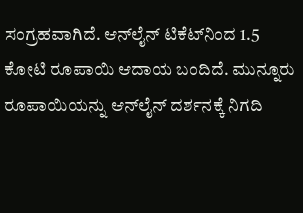ಸಂಗ್ರಹವಾಗಿದೆ. ಆನ್‌ಲೈನ್‌ ಟಿಕೆಟ್‌ನಿಂದ 1.5 ಕೋಟಿ ರೂಪಾಯಿ ಆದಾಯ ಬಂದಿದೆ. ಮುನ್ನೂರು ರೂಪಾಯಿಯನ್ನು ಆನ್‌ಲೈನ್‌ ದರ್ಶನಕ್ಕೆ ನಿಗದಿ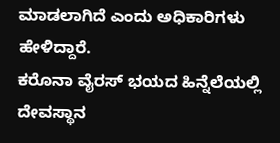ಮಾಡಲಾಗಿದೆ ಎಂದು ಅಧಿಕಾರಿಗಳು ಹೇಳಿದ್ದಾರೆ.
ಕರೊನಾ ವೈರಸ್‌ ಭಯದ ಹಿನ್ನೆಲೆಯಲ್ಲಿ ದೇವಸ್ಥಾನ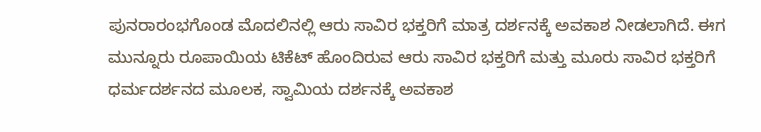ಪುನರಾರಂಭಗೊಂಡ ಮೊದಲಿನಲ್ಲಿ ಆರು ಸಾವಿರ ಭಕ್ತರಿಗೆ ಮಾತ್ರ ದರ್ಶನಕ್ಕೆ ಅವಕಾಶ ನೀಡಲಾಗಿದೆ. ಈಗ ಮುನ್ನೂರು ರೂಪಾಯಿಯ ಟಿಕೆಟ್ ಹೊಂದಿರುವ ಆರು ಸಾವಿರ ಭಕ್ತರಿಗೆ ಮತ್ತು ಮೂರು ಸಾವಿರ ಭಕ್ತರಿಗೆ ಧರ್ಮದರ್ಶನದ ಮೂಲಕ, ಸ್ವಾಮಿಯ ದರ್ಶನಕ್ಕೆ ಅವಕಾಶ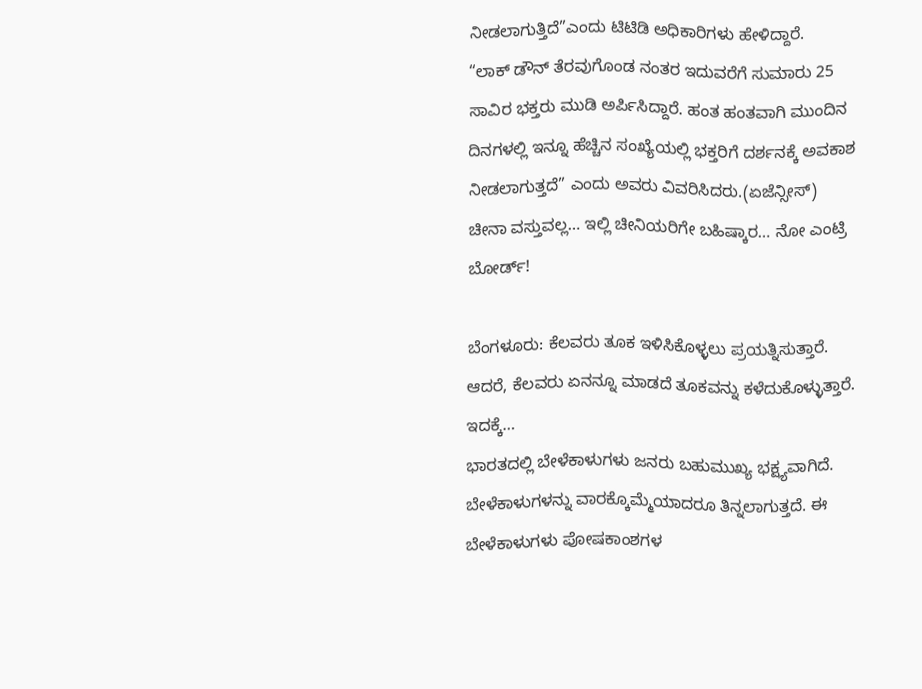ನೀಡಲಾಗುತ್ತಿದೆ”ಎಂದು ಟಿಟಿಡಿ ಅಧಿಕಾರಿಗಳು ಹೇಳಿದ್ದಾರೆ.
“ಲಾಕ್ ಡೌನ್ ತೆರವುಗೊಂಡ ನಂತರ ಇದುವರೆಗೆ ಸುಮಾರು 25 ಸಾವಿರ ಭಕ್ತರು ಮುಡಿ ಅರ್ಪಿಸಿದ್ದಾರೆ. ಹಂತ ಹಂತವಾಗಿ ಮುಂದಿನ ದಿನಗಳಲ್ಲಿ ಇನ್ನೂ ಹೆಚ್ಚಿನ ಸಂಖ್ಯೆಯಲ್ಲಿ ಭಕ್ತರಿಗೆ ದರ್ಶನಕ್ಕೆ ಅವಕಾಶ ನೀಡಲಾಗುತ್ತದೆ” ಎಂದು ಅವರು ವಿವರಿಸಿದರು.(ಏಜೆನ್ಸೀಸ್‌)
ಚೀನಾ ವಸ್ತುವಲ್ಲ… ಇಲ್ಲಿ ಚೀನಿಯರಿಗೇ ಬಹಿಷ್ಕಾರ… ನೋ ಎಂಟ್ರಿ ಬೋರ್ಡ್‌!

ಬೆಂಗಳೂರು: ಕೆಲವರು ತೂಕ ಇಳಿಸಿಕೊಳ್ಳಲು ಪ್ರಯತ್ನಿಸುತ್ತಾರೆ. ಆದರೆ, ಕೆಲವರು ಏನನ್ನೂ ಮಾಡದೆ ತೂಕವನ್ನು ಕಳೆದುಕೊಳ್ಳುತ್ತಾರೆ. ಇದಕ್ಕೆ…
ಭಾರತದಲ್ಲಿ ಬೇಳೆಕಾಳುಗಳು ಜನರು ಬಹುಮುಖ್ಯ ಭಕ್ಷ್ಯವಾಗಿದೆ. ಬೇಳೆಕಾಳುಗಳನ್ನು ವಾರಕ್ಕೊಮ್ಮೆಯಾದರೂ ತಿನ್ನಲಾಗುತ್ತದೆ. ಈ ಬೇಳೆಕಾಳುಗಳು ಪೋಷಕಾಂಶಗಳ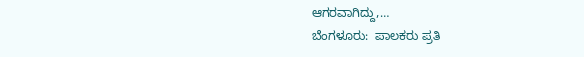ಆಗರವಾಗಿದ್ದು,…
ಬೆಂಗಳೂರು:  ಪಾಲಕರು ಪ್ರತಿ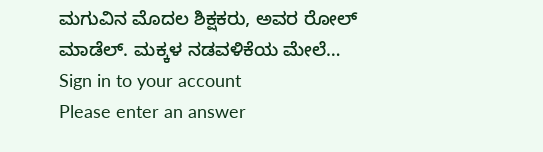ಮಗುವಿನ ಮೊದಲ ಶಿಕ್ಷಕರು, ಅವರ ರೋಲ್ ಮಾಡೆಲ್. ಮಕ್ಕಳ ನಡವಳಿಕೆಯ ಮೇಲೆ…
Sign in to your account
Please enter an answer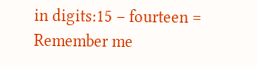in digits:15 − fourteen =
Remember me